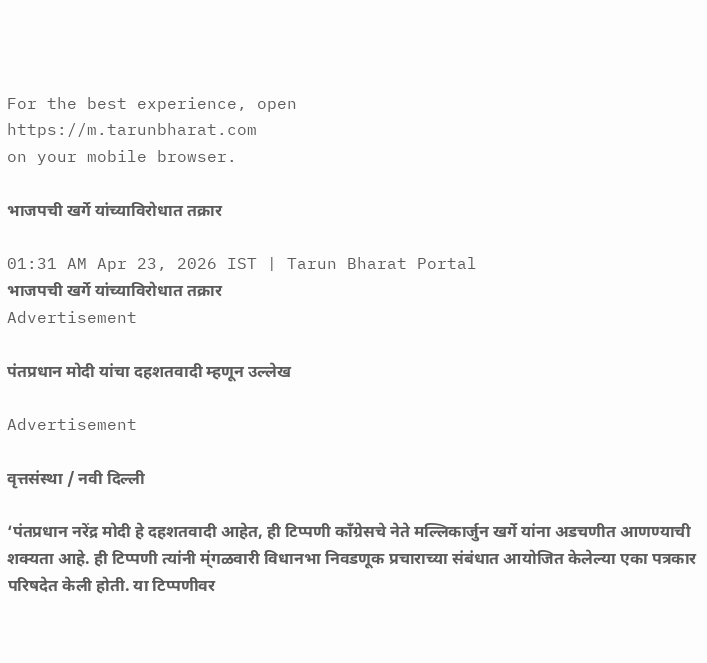For the best experience, open
https://m.tarunbharat.com
on your mobile browser.

भाजपची खर्गे यांच्याविरोधात तक्रार

01:31 AM Apr 23, 2026 IST | Tarun Bharat Portal
भाजपची खर्गे यांच्याविरोधात तक्रार
Advertisement

पंतप्रधान मोदी यांचा दहशतवादी म्हणून उल्लेख

Advertisement

वृत्तसंस्था / नवी दिल्ली

‘पंतप्रधान नरेंद्र मोदी हे दहशतवादी आहेत, ही टिप्पणी काँग्रेसचे नेते मल्लिकार्जुन खर्गे यांना अडचणीत आणण्याची शक्यता आहे. ही टिप्पणी त्यांनी म्ंगळवारी विधानभा निवडणूक प्रचाराच्या संबंधात आयोजित केलेल्या एका पत्रकार परिषदेत केली होती. या टिप्पणीवर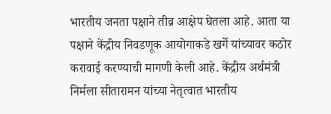भारतीय जनता पक्षाने तीव्र आक्षेप घेतला आहे. आता या पक्षाने केंद्रीय निवडणूक आयोगाकडे खर्गे यांच्यावर कठोर करावाई करण्याची मागणी केली आहे. केंद्रीय अर्थमंत्री निर्मला सीतारामन यांच्या नेतृत्वात भारतीय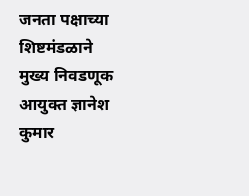जनता पक्षाच्या शिष्टमंडळाने मुख्य निवडणूक आयुक्त ज्ञानेश कुमार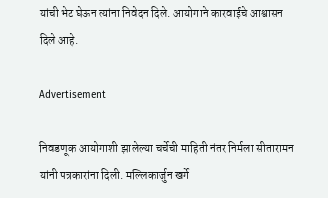यांची भेट घेऊन त्यांना निवेदन दिले. आयोगाने कारवाईचे आश्वासन दिले आहे.

Advertisement

निवडणूक आयोगाशी झालेल्या चर्चेची माहिती नंतर निर्मला सीतारामन यांनी पत्रकारांना दिली. मल्लिकार्जुन खर्गे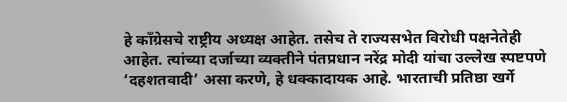हे काँग्रेसचे राष्ट्रीय अध्यक्ष आहेत. तसेच ते राज्यसभेत विरोधी पक्षनेतेही आहेत. त्यांच्या दर्जाच्या व्यक्तीने पंतप्रधान नरेंद्र मोदी यांचा उल्लेख स्पष्टपणे ‘दहशतवादी’ असा करणे, हे धक्कादायक आहे. भारताची प्रतिष्ठा खर्गे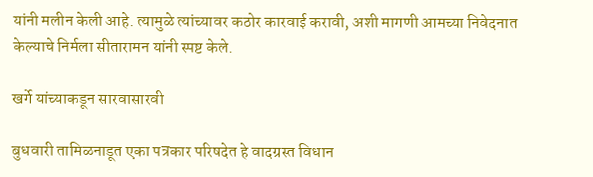यांनी मलीन केली आहे. त्यामुळे त्यांच्यावर कठोर कारवाई करावी, अशी मागणी आमच्या निवेदनात केल्याचे निर्मला सीतारामन यांनी स्पष्ट केले.

खर्गे यांच्याकडून सारवासारवी

बुधवारी तामिळनाडूत एका पत्रकार परिषदेत हे वादग्रस्त विधान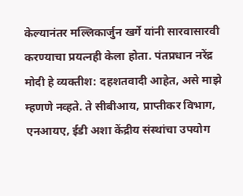केल्यानंतर मल्लिकार्जुन खर्गे यांनी सारवासारवी करण्याचा प्रयत्नही केला होता. पंतप्रधान नरेंद्र मोदी हे व्यक्तीश: दहशतवादी आहेत, असे माझे म्हणणे नव्हते. ते सीबीआय, प्राप्तीकर विभाग, एनआयए, ईडी अशा केंद्रीय संस्थांचा उपयोग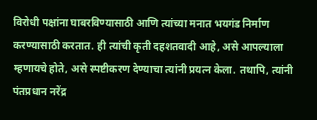विरोधी पक्षांना घाबरविण्यासाठी आणि त्यांच्या मनात भयगंड निर्माण करण्यासाठी करतात. ही त्यांची कृती दहशतवादी आहे, असे आपल्याला म्हणायचे होते, असे स्पष्टीकरण देण्याचा त्यांनी प्रयत्न केला. तथापि, त्यांनी पंतप्रधान नरेंद्र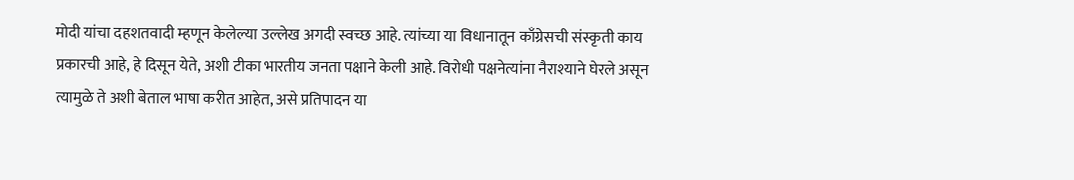मोदी यांचा दहशतवादी म्हणून केलेल्या उल्लेख अगदी स्वच्छ आहे. त्यांच्या या विधानातून काँग्रेसची संस्कृती काय प्रकारची आहे, हे दिसून येते, अशी टीका भारतीय जनता पक्षाने केली आहे. विरोधी पक्षनेत्यांना नैराश्याने घेरले असून त्यामुळे ते अशी बेताल भाषा करीत आहेत, असे प्रतिपादन या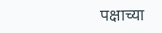पक्षाच्या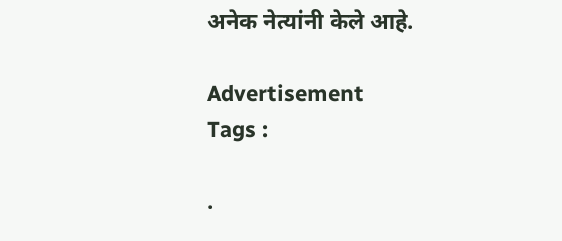अनेक नेत्यांनी केले आहे.

Advertisement
Tags :

.